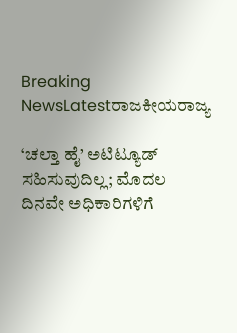Breaking NewsLatestರಾಜಕೀಯರಾಜ್ಯ

‘ಚಲ್ತಾ ಹೈ’ ಅಟಿಟ್ಯೂಡ್ ಸಹಿಸುವುದಿಲ್ಲ; ಮೊದಲ ದಿನವೇ ಅಧಿಕಾರಿಗಳಿಗೆ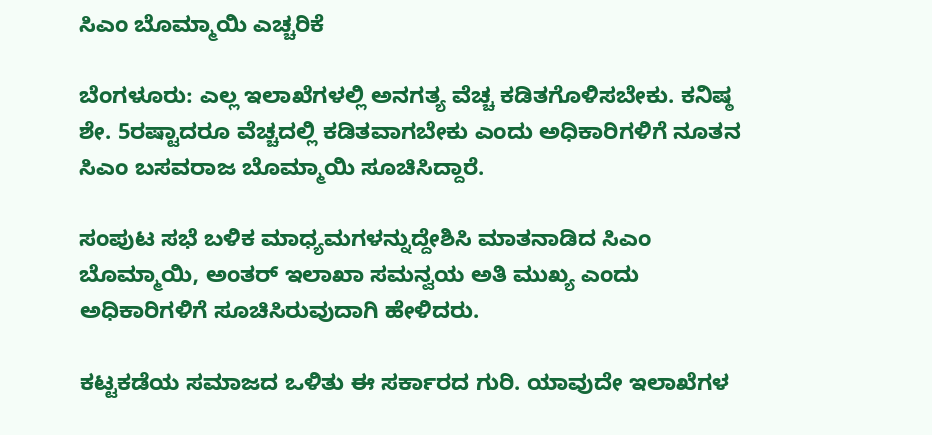ಸಿಎಂ ಬೊಮ್ಮಾಯಿ ಎಚ್ಚರಿಕೆ

ಬೆಂಗಳೂರು: ಎಲ್ಲ ಇಲಾಖೆಗಳಲ್ಲಿ ಅನಗತ್ಯ ವೆಚ್ಚ ಕಡಿತಗೊಳಿಸಬೇಕು. ಕನಿಷ್ಠ ಶೇ. 5ರಷ್ಟಾದರೂ ವೆಚ್ಚದಲ್ಲಿ ಕಡಿತವಾಗಬೇಕು ಎಂದು ಅಧಿಕಾರಿಗಳಿಗೆ ನೂತನ ಸಿಎಂ ಬಸವರಾಜ ಬೊಮ್ಮಾಯಿ ಸೂಚಿಸಿದ್ದಾರೆ.

ಸಂಪುಟ ಸಭೆ ಬಳಿಕ ಮಾಧ್ಯಮಗಳನ್ನುದ್ದೇಶಿಸಿ ಮಾತನಾಡಿದ ಸಿಎಂ ಬೊಮ್ಮಾಯಿ, ಅಂತರ್ ಇಲಾಖಾ ಸಮನ್ವಯ ಅತಿ ಮುಖ್ಯ ಎಂದು ಅಧಿಕಾರಿಗಳಿಗೆ ಸೂಚಿಸಿರುವುದಾಗಿ ಹೇಳಿದರು.

ಕಟ್ಟಕಡೆಯ ಸಮಾಜದ ಒಳಿತು ಈ ಸರ್ಕಾರದ ಗುರಿ. ಯಾವುದೇ ಇಲಾಖೆಗಳ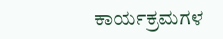ಕಾರ್ಯಕ್ರಮಗಳ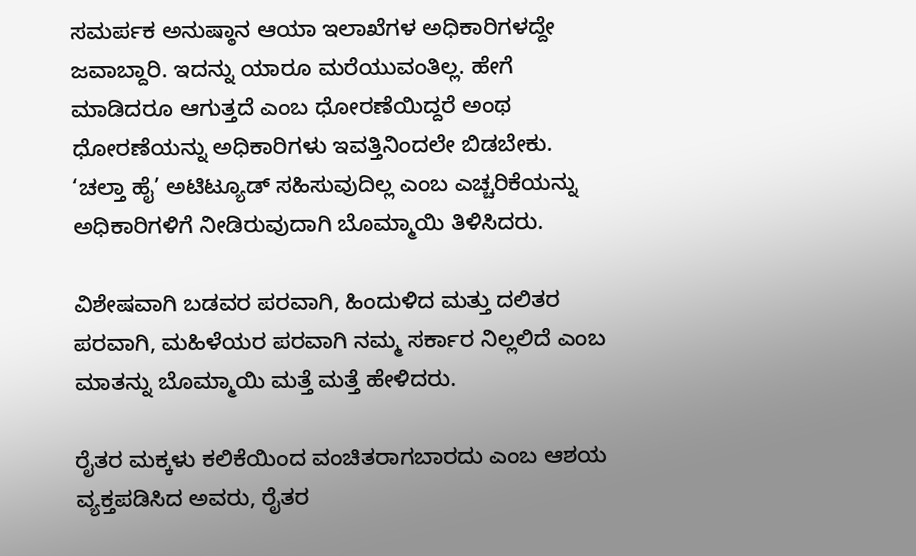ಸಮರ್ಪಕ ಅನುಷ್ಠಾನ ಆಯಾ ಇಲಾಖೆಗಳ ಅಧಿಕಾರಿಗಳದ್ದೇ ಜವಾಬ್ದಾರಿ. ಇದನ್ನು ಯಾರೂ ಮರೆಯುವಂತಿಲ್ಲ. ಹೇಗೆ ಮಾಡಿದರೂ ಆಗುತ್ತದೆ ಎಂಬ ಧೋರಣೆಯಿದ್ದರೆ ಅಂಥ ಧೋರಣೆಯನ್ನು ಅಧಿಕಾರಿಗಳು ಇವತ್ತಿನಿಂದಲೇ ಬಿಡಬೇಕು. ‘ಚಲ್ತಾ ಹೈ’ ಅಟಿಟ್ಯೂಡ್ ಸಹಿಸುವುದಿಲ್ಲ ಎಂಬ ಎಚ್ಚರಿಕೆಯನ್ನು ಅಧಿಕಾರಿಗಳಿಗೆ ನೀಡಿರುವುದಾಗಿ ಬೊಮ್ಮಾಯಿ ತಿಳಿಸಿದರು.

ವಿಶೇಷವಾಗಿ ಬಡವರ ಪರವಾಗಿ, ಹಿಂದುಳಿದ ಮತ್ತು ದಲಿತರ ಪರವಾಗಿ, ಮಹಿಳೆಯರ ಪರವಾಗಿ ನಮ್ಮ ಸರ್ಕಾರ ನಿಲ್ಲಲಿದೆ ಎಂಬ ಮಾತನ್ನು ಬೊಮ್ಮಾಯಿ ಮತ್ತೆ ಮತ್ತೆ ಹೇಳಿದರು.

ರೈತರ ಮಕ್ಕಳು ಕಲಿಕೆಯಿಂದ ವಂಚಿತರಾಗಬಾರದು ಎಂಬ ಆಶಯ ವ್ಯಕ್ತಪಡಿಸಿದ ಅವರು, ರೈತರ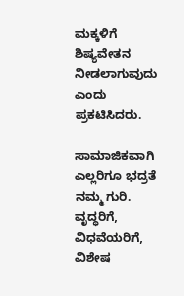ಮಕ್ಕಳಿಗೆ ಶಿಷ್ಯವೇತನ ನೀಡಲಾಗುವುದು ಎಂದು ಪ್ರಕಟಿಸಿದರು.

ಸಾಮಾಜಿಕವಾಗಿ ಎಲ್ಲರಿಗೂ ಭದ್ರತೆ ನಮ್ಮ ಗುರಿ. ವೃದ್ಧರಿಗೆ, ವಿಧವೆಯರಿಗೆ, ವಿಶೇಷ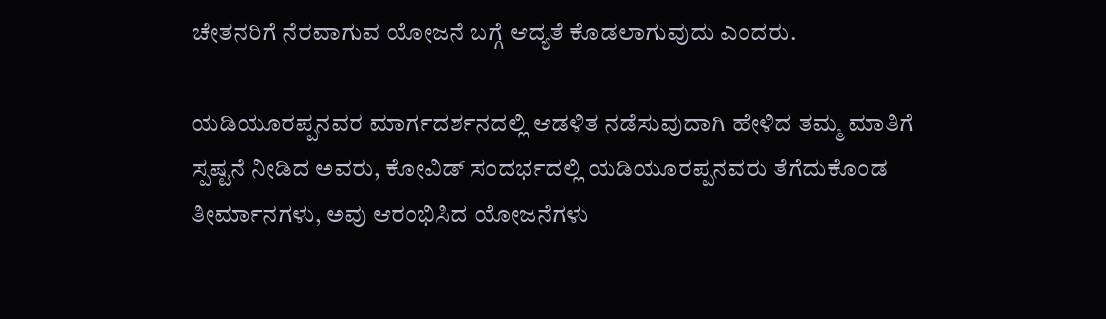ಚೇತನರಿಗೆ ನೆರವಾಗುವ ಯೋಜನೆ ಬಗ್ಗೆ ಆದ್ಯತೆ ಕೊಡಲಾಗುವುದು ಎಂದರು.

ಯಡಿಯೂರಪ್ಪನವರ ಮಾರ್ಗದರ್ಶನದಲ್ಲಿ ಆಡಳಿತ ನಡೆಸುವುದಾಗಿ ಹೇಳಿದ ತಮ್ಮ ಮಾತಿಗೆ ಸ್ಪಷ್ಟನೆ ನೀಡಿದ ಅವರು, ಕೋವಿಡ್ ಸಂದರ್ಭದಲ್ಲಿ ಯಡಿಯೂರಪ್ಪನವರು ತೆಗೆದುಕೊಂಡ ತೀರ್ಮಾನಗಳು, ಅವು ಆರಂಭಿಸಿದ ಯೋಜನೆಗಳು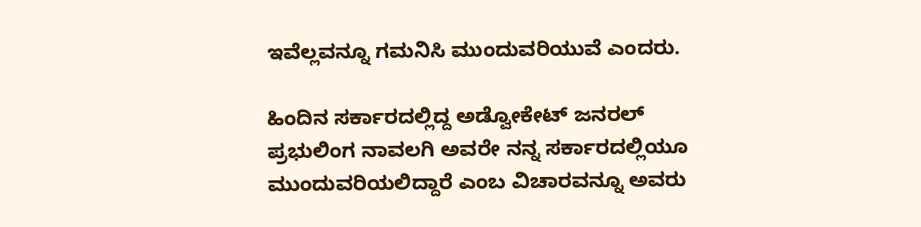ಇವೆಲ್ಲವನ್ನೂ ಗಮನಿಸಿ ಮುಂದುವರಿಯುವೆ ಎಂದರು.

ಹಿಂದಿನ ಸರ್ಕಾರದಲ್ಲಿದ್ದ ಅಡ್ವೋಕೇಟ್ ಜನರಲ್ ಪ್ರಭುಲಿಂಗ ನಾವಲಗಿ ಅವರೇ ನನ್ನ ಸರ್ಕಾರದಲ್ಲಿಯೂ ಮುಂದುವರಿಯಲಿದ್ದಾರೆ ಎಂಬ ವಿಚಾರವನ್ನೂ ಅವರು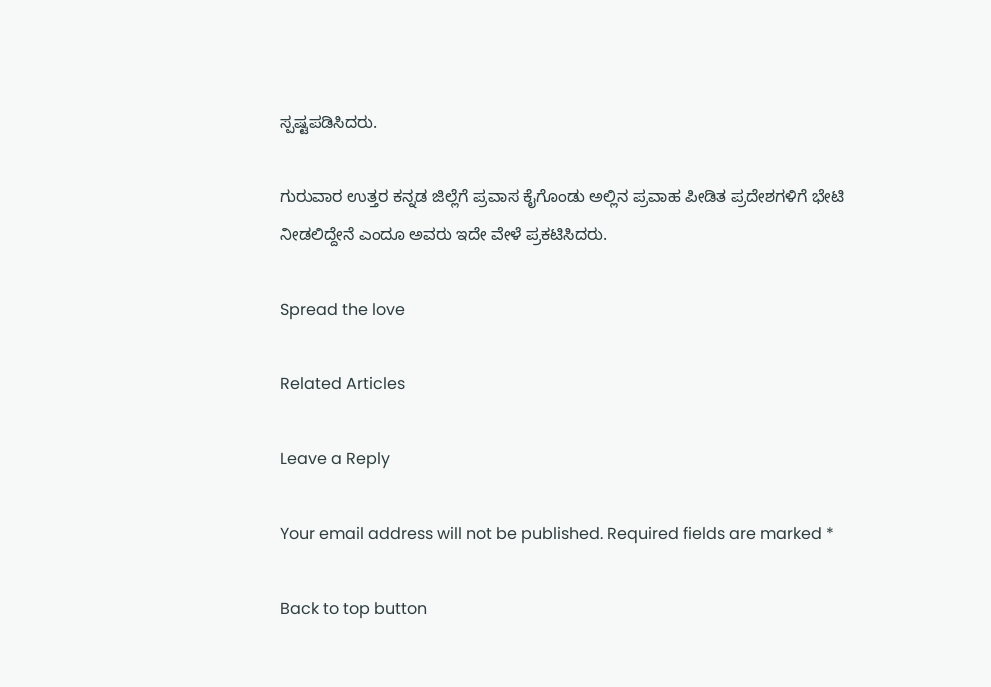ಸ್ಪಷ್ಟಪಡಿಸಿದರು.

ಗುರುವಾರ ಉತ್ತರ ಕನ್ನಡ ಜಿಲ್ಲೆಗೆ ಪ್ರವಾಸ ಕೈಗೊಂಡು ಅಲ್ಲಿನ ಪ್ರವಾಹ ಪೀಡಿತ ಪ್ರದೇಶಗಳಿಗೆ ಭೇಟಿ ನೀಡಲಿದ್ದೇನೆ ಎಂದೂ ಅವರು ಇದೇ ವೇಳೆ ಪ್ರಕಟಿಸಿದರು.

Spread the love

Related Articles

Leave a Reply

Your email address will not be published. Required fields are marked *

Back to top button